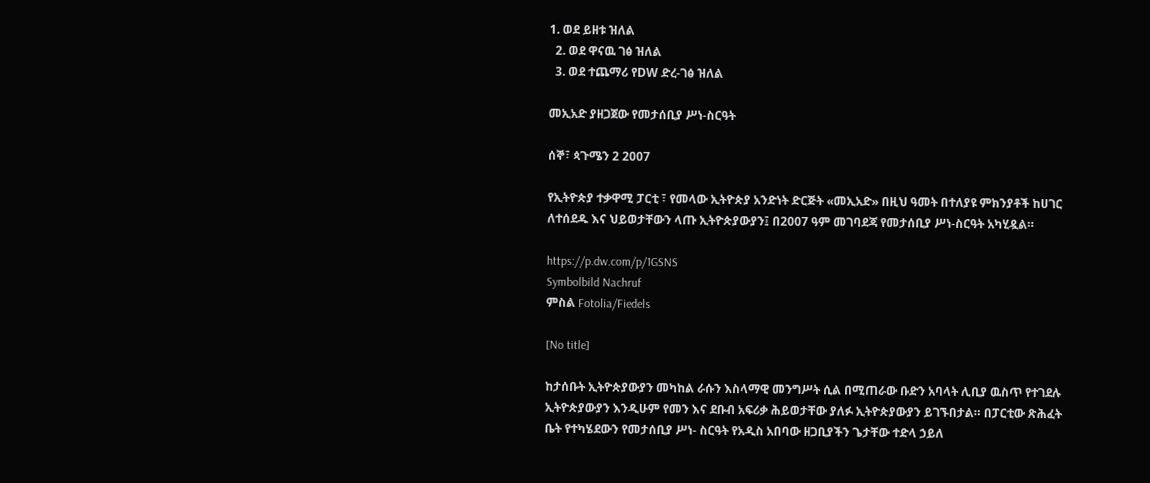1. ወደ ይዘቱ ዝለል
  2. ወደ ዋናዉ ገፅ ዝለል
  3. ወደ ተጨማሪ የDW ድረ-ገፅ ዝለል

መኢአድ ያዘጋጀው የመታሰቢያ ሥነ-ስርዓት

ሰኞ፣ ጳጉሜን 2 2007

የኢትዮጵያ ተቃዋሚ ፓርቲ ፣ የመላው ኢትዮጵያ አንድነት ድርጅት «መኢአድ» በዚህ ዓመት በተለያዩ ምክንያቶች ከሀገር ለተሰደዱ እና ህይወታቸውን ላጡ ኢትዮጵያውያን፤ በ2007 ዓም መገባደጃ የመታሰቢያ ሥነ-ስርዓት አካሂዷል።

https://p.dw.com/p/1GSNS
Symbolbild Nachruf
ምስል Fotolia/Fiedels

[No title]

ከታሰቡት ኢትዮጵያውያን መካከል ራሱን እስላማዊ መንግሥት ሲል በሚጠራው ቡድን አባላት ሊቢያ ዉስጥ የተገደሉ ኢትዮጵያውያን እንዲሁም የመን እና ደቡብ አፍሪቃ ሕይወታቸው ያለፉ ኢትዮጵያውያን ይገኙበታል። በፓርቲው ጽሕፈት ቤት የተካሄደውን የመታሰቢያ ሥነ- ስርዓት የአዲስ አበባው ዘጋቢያችን ጌታቸው ተድላ ኃይለ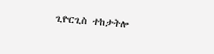ጊዮርጊስ ተከታትሎ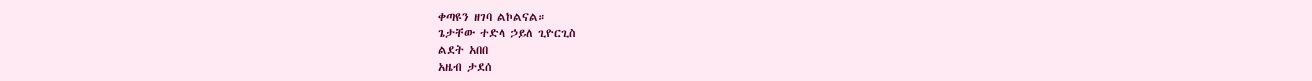ቀጣዩን ዘገባ ልኮልናል።
ጌታቸው ተድላ ኃይለ ጊዮርጊስ
ልደት አበበ
አዜብ ታደሰ